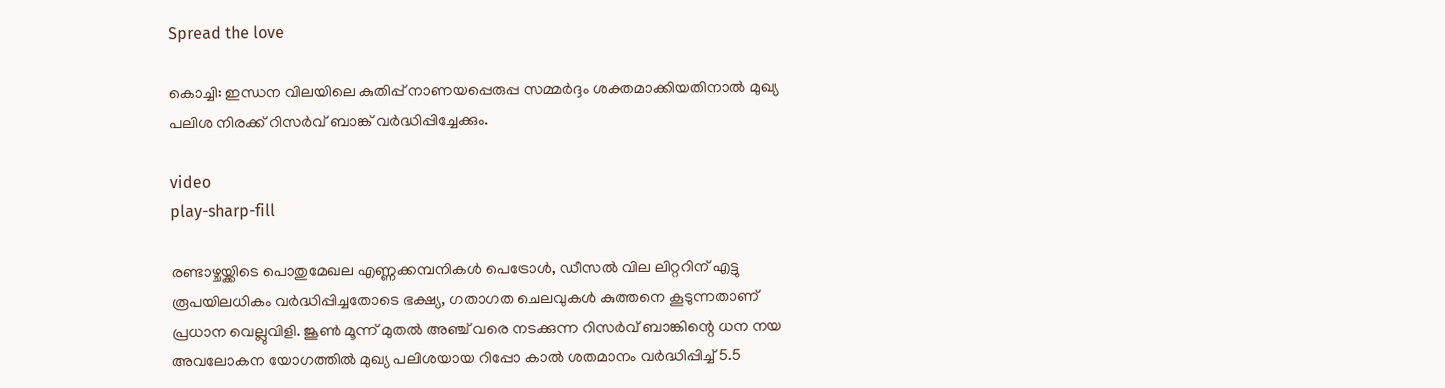Spread the love

കൊച്ചി: ഇന്ധന വിലയിലെ കുതിപ്പ് നാണയപ്പെരുപ്പ സമ്മര്‍ദ്ദം ശക്തമാക്കിയതിനാല്‍ മുഖ്യ പലിശ നിരക്ക് റിസര്‍വ് ബാങ്ക് വര്‍ദ്ധിപ്പിച്ചേക്കും.

video
play-sharp-fill

രണ്ടാഴ്ചയ്ക്കിടെ പൊതുമേഖല എണ്ണക്കമ്പനികള്‍ പെട്രോള്‍, ഡീസല്‍ വില ലിറ്ററിന് എട്ടു രൂപയിലധികം വര്‍ദ്ധിപ്പിച്ചതോടെ ഭക്ഷ്യ, ഗതാഗത ചെലവുകള്‍ കുത്തനെ കൂടുന്നതാണ് പ്രധാന വെല്ലുവിളി. ജൂണ്‍ മൂന്ന് മുതല്‍ അഞ്ച് വരെ നടക്കുന്ന റിസര്‍വ് ബാങ്കിന്റെ ധന നയ അവലോകന യോഗത്തില്‍ മുഖ്യ പലിശയായ റിപ്പോ കാല്‍ ശതമാനം വര്‍ദ്ധിപ്പിച്ച്‌ 5.5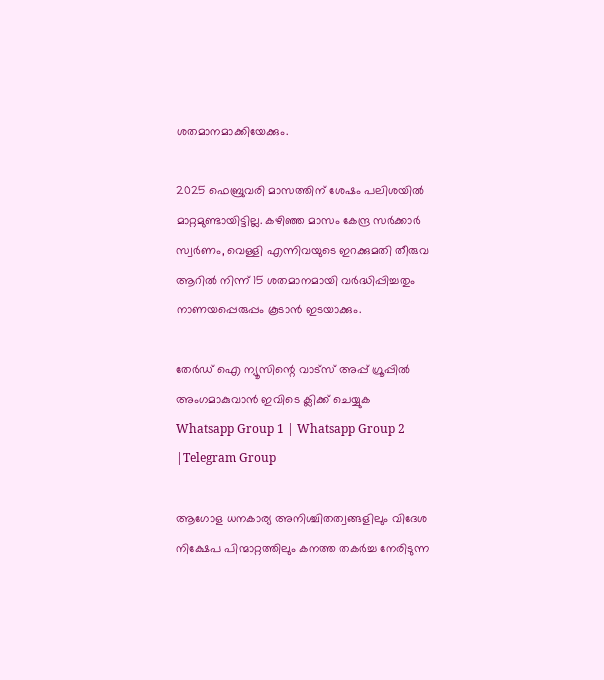ശതമാനമാക്കിയേക്കും.

2025 ഫെബ്രുവരി മാസത്തിന് ശേഷം പലിശയില്‍ മാറ്റമുണ്ടായിട്ടില്ല. കഴിഞ്ഞ മാസം കേന്ദ്ര സര്‍ക്കാര്‍ സ്വര്‍ണം, വെള്ളി എന്നിവയുടെ ഇറക്കുമതി തീരുവ ആറില്‍ നിന്ന് 15 ശതമാനമായി വര്‍ദ്ധിപ്പിച്ചതും നാണയപ്പെരുപ്പം കൂടാന്‍ ഇടയാക്കും.

തേർഡ് ഐ ന്യൂസിന്റെ വാട്സ് അപ്പ് ഗ്രൂപ്പിൽ അംഗമാകുവാൻ ഇവിടെ ക്ലിക്ക് ചെയ്യുക
Whatsapp Group 1 | Whatsapp Group 2 |Telegram Group

ആഗോള ധനകാര്യ അനിശ്ചിതത്വങ്ങളിലും വിദേശ നിക്ഷേപ പിന്മാറ്റത്തിലും കനത്ത തകര്‍ച്ച നേരിടുന്ന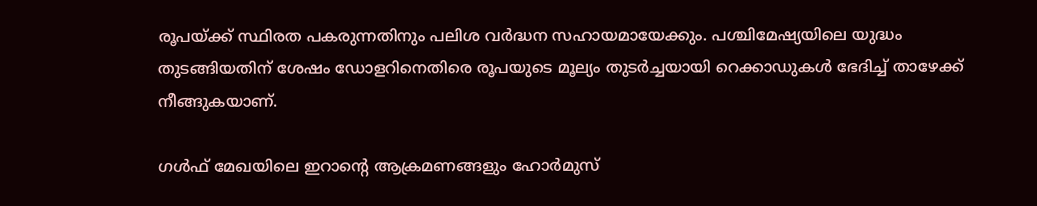രൂപയ്ക്ക് സ്ഥിരത പകരുന്നതിനും പലിശ വര്‍ദ്ധന സഹായമായേക്കും. പശ്ചിമേഷ്യയിലെ യുദ്ധം തുടങ്ങിയതിന് ശേഷം ഡോളറിനെതിരെ രൂപയുടെ മൂല്യം തുടര്‍ച്ചയായി റെക്കാഡുകള്‍ ഭേദിച്ച്‌ താഴേക്ക് നീങ്ങുകയാണ്.

ഗള്‍ഫ് മേഖയിലെ ഇറാന്റെ ആക്രമണങ്ങളും ഹോര്‍മുസ്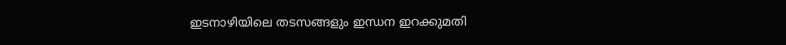ഇടനാഴിയിലെ തടസങ്ങളും ഇന്ധന ഇറക്കുമതി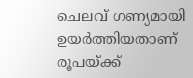ചെലവ് ഗണ്യമായി ഉയര്‍ത്തിയതാണ് രൂപയ്ക്ക്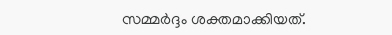സമ്മര്‍ദ്ദം ശക്തമാക്കിയത്.